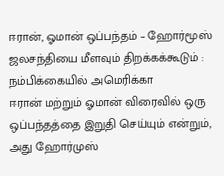ஈரான், ஓமான் ஒப்பந்தம் – ஹோர்மூஸ் ஜலசந்தியை மீளவும் திறக்கக்கூடும் : நம்பிக்கையில் அமெரிக்கா
ஈரான் மற்றும் ஓமான் விரைவில் ஒரு ஒப்பந்தத்தை இறுதி செய்யும் என்றும், அது ஹோர்முஸ்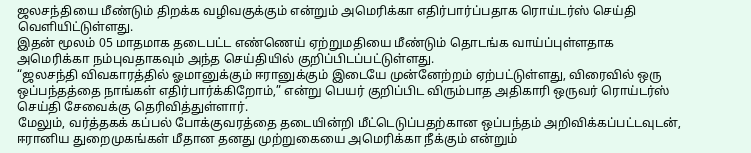ஜலசந்தியை மீண்டும் திறக்க வழிவகுக்கும் என்றும் அமெரிக்கா எதிர்பார்ப்பதாக ரொய்டர்ஸ் செய்தி வெளியிட்டுள்ளது.
இதன் மூலம் 05 மாதமாக தடைபட்ட எண்ணெய் ஏற்றுமதியை மீண்டும் தொடங்க வாய்ப்புள்ளதாக அமெரிக்கா நம்புவதாகவும் அந்த செய்தியில் குறிப்பிடப்பட்டுள்ளது.
“ஜலசந்தி விவகாரத்தில் ஓமானுக்கும் ஈரானுக்கும் இடையே முன்னேற்றம் ஏற்பட்டுள்ளது, விரைவில் ஒரு ஒப்பந்தத்தை நாங்கள் எதிர்பார்க்கிறோம்,” என்று பெயர் குறிப்பிட விரும்பாத அதிகாரி ஒருவர் ரொய்டர்ஸ் செய்தி சேவைக்கு தெரிவித்துள்ளார்.
மேலும், வர்த்தகக் கப்பல் போக்குவரத்தை தடையின்றி மீட்டெடுப்பதற்கான ஒப்பந்தம் அறிவிக்கப்பட்டவுடன், ஈரானிய துறைமுகங்கள் மீதான தனது முற்றுகையை அமெரிக்கா நீக்கும் என்றும்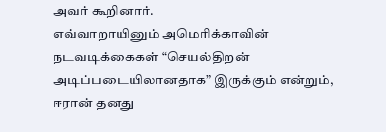அவர் கூறினார்.
எவ்வாறாயினும் அமெரிக்காவின் நடவடிக்கைகள் “செயல்திறன் அடிப்படையிலானதாக” இருக்கும் என்றும், ஈரான் தனது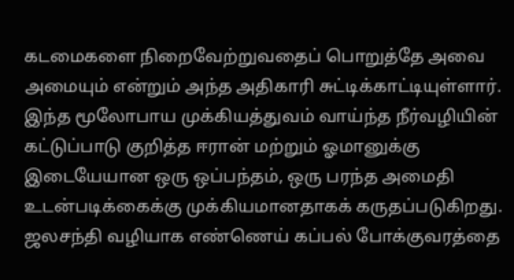கடமைகளை நிறைவேற்றுவதைப் பொறுத்தே அவை அமையும் என்றும் அந்த அதிகாரி சுட்டிக்காட்டியுள்ளார்.
இந்த மூலோபாய முக்கியத்துவம் வாய்ந்த நீர்வழியின் கட்டுப்பாடு குறித்த ஈரான் மற்றும் ஓமானுக்கு இடையேயான ஒரு ஒப்பந்தம், ஒரு பரந்த அமைதி உடன்படிக்கைக்கு முக்கியமானதாகக் கருதப்படுகிறது.
ஜலசந்தி வழியாக எண்ணெய் கப்பல் போக்குவரத்தை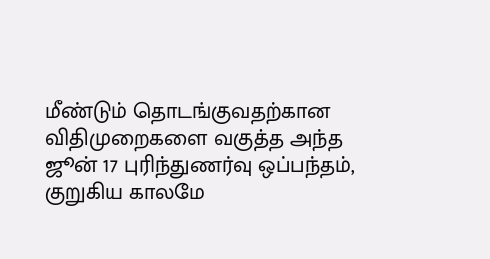மீண்டும் தொடங்குவதற்கான விதிமுறைகளை வகுத்த அந்த ஜூன் 17 புரிந்துணர்வு ஒப்பந்தம், குறுகிய காலமே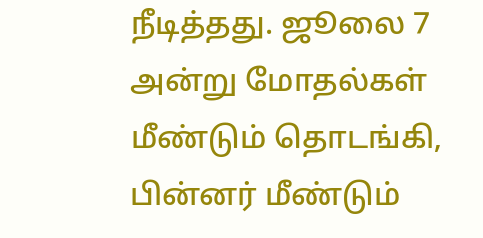நீடித்தது. ஜூலை 7 அன்று மோதல்கள் மீண்டும் தொடங்கி, பின்னர் மீண்டும்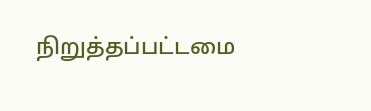நிறுத்தப்பட்டமை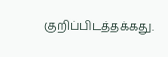குறிப்பிடத்தக்கது.